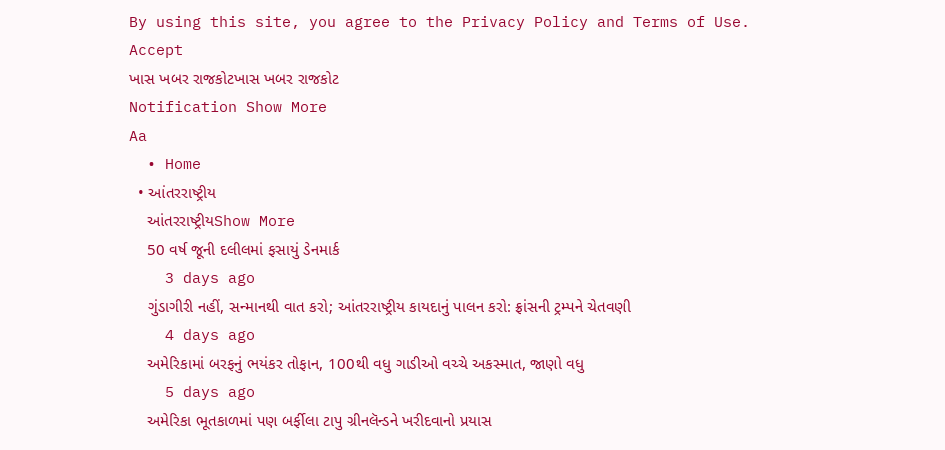By using this site, you agree to the Privacy Policy and Terms of Use.
Accept
ખાસ ખબર રાજકોટખાસ ખબર રાજકોટ
Notification Show More
Aa
  • Home
  • આંતરરાષ્ટ્રીય
    આંતરરાષ્ટ્રીયShow More
    50 વર્ષ જૂની દલીલમાં ફસાયું ડેનમાર્ક
    3 days ago
    ગુંડાગીરી નહીં, સન્માનથી વાત કરો; આંતરરાષ્ટ્રીય કાયદાનું પાલન કરો: ફ્રાંસની ટ્રમ્પને ચેતવણી
    4 days ago
    અમેરિકામાં બરફનું ભયંકર તોફાન, 100થી વધુ ગાડીઓ વચ્ચે અકસ્માત, જાણો વધુ
    5 days ago
    અમેરિકા ભૂતકાળમાં પણ બર્ફીલા ટાપુ ગ્રીનલૅન્ડને ખરીદવાનો પ્રયાસ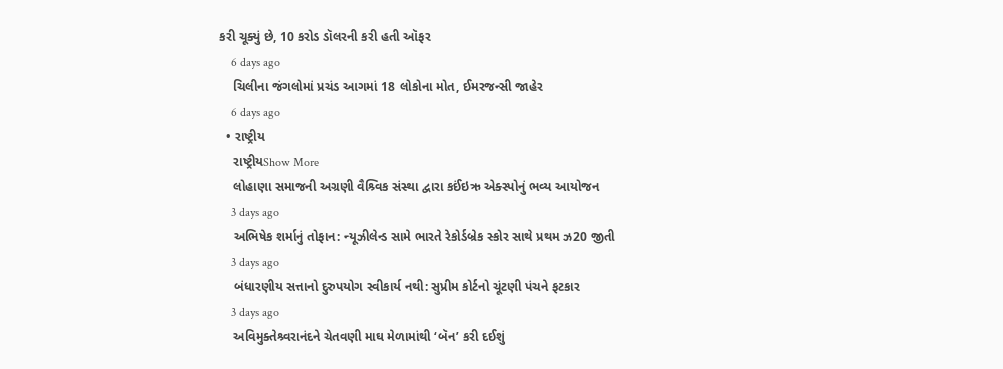કરી ચૂક્યું છે, 10 કરોડ ડૉલરની કરી હતી ઑફર
    6 days ago
    ચિલીના જંગલોમાં પ્રચંડ આગમાં 18 લોકોના મોત, ઈમરજન્સી જાહેર
    6 days ago
  • રાષ્ટ્રીય
    રાષ્ટ્રીયShow More
    લોહાણા સમાજની અગ્રણી વૈશ્ર્વિક સંસ્થા દ્વારા કઈંઇઋ એક્સ્પોનું ભવ્ય આયોજન
    3 days ago
    અભિષેક શર્માનું તોફાન: ન્યૂઝીલેન્ડ સામે ભારતે રેકોર્ડબ્રેક સ્કોર સાથે પ્રથમ ઝ20 જીતી
    3 days ago
    બંધારણીય સત્તાનો દુરુપયોગ સ્વીકાર્ય નથી: સુપ્રીમ કોર્ટનો ચૂંટણી પંચને ફટકાર
    3 days ago
    અવિમુક્તેશ્ર્વરાનંદને ચેતવણી માઘ મેળામાંથી ‘બૅન’ કરી દઈશું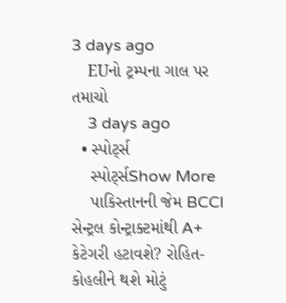3 days ago
    EUનો ટ્રમ્પના ગાલ પર તમાચો
    3 days ago
  • સ્પોર્ટ્સ
    સ્પોર્ટ્સShow More
    પાકિસ્તાનની જેમ BCCI સેન્ટ્રલ કોન્ટ્રાક્ટમાંથી A+ કેટેગરી હટાવશે? રોહિત-કોહલીને થશે મોટું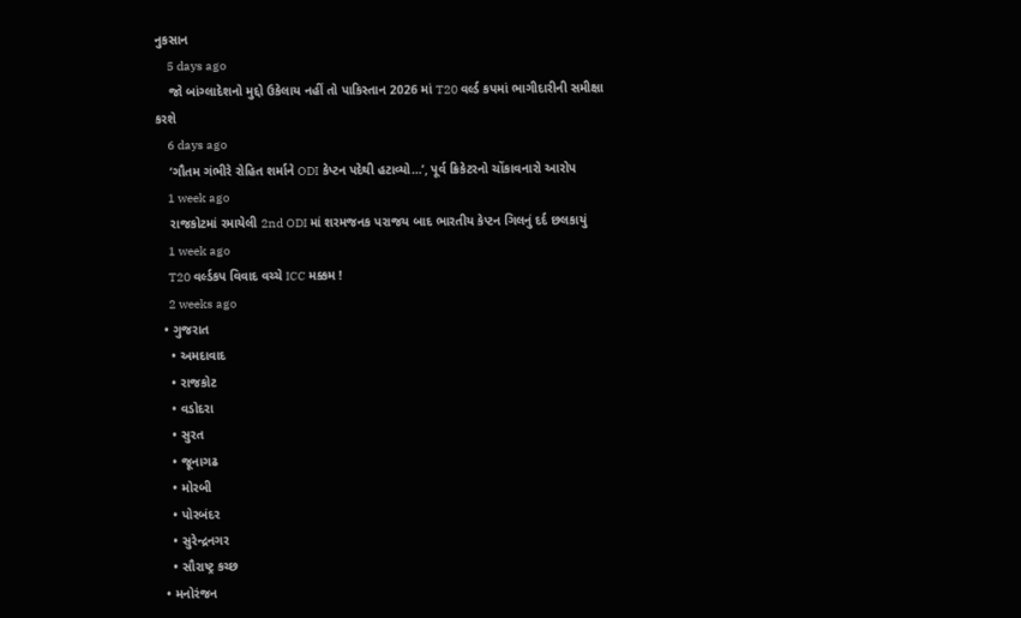નુકસાન
    5 days ago
    જો બાંગ્લાદેશનો મુદ્દો ઉકેલાય નહીં તો પાકિસ્તાન 2026 માં T20 વર્લ્ડ કપમાં ભાગીદારીની સમીક્ષા કરશે
    6 days ago
    ‘ગૌતમ ગંભીરે રોહિત શર્માને ODI કેપ્ટન પદેથી હટાવ્યો…’, પૂર્વ ક્રિકેટરનો ચોંકાવનારો આરોપ
    1 week ago
    રાજકોટમાં રમાયેલી 2nd ODI માં શરમજનક પરાજય બાદ ભારતીય કેપ્ટન ગિલનું દર્દ છલકાયું
    1 week ago
    T20 વર્લ્ડકપ વિવાદ વચ્ચે ICC મક્કમ !
    2 weeks ago
  • ગુજરાત
    • અમદાવાદ
    • રાજકોટ
    • વડોદરા
    • સુરત
    • જૂનાગઢ
    • મોરબી
    • પોરબંદર
    • સુરેન્દ્રનગર
    • સૌરાષ્ટ્ર કચ્છ
  • મનોરંજન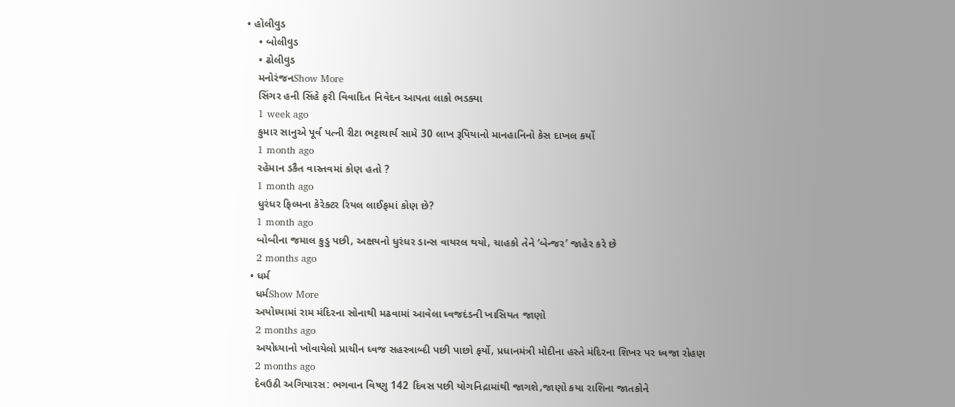• હોલીવુડ
    • બોલીવુડ
    • ઢોલીવુડ
    મનોરંજનShow More
    સિંગર હની સિંહે ફરી વિવાદિત નિવેદન આપતા લાકો ભડક્યા
    1 week ago
    કુમાર સાનુએ પૂર્વ પત્ની રીટા ભટ્ટાચાર્ય સામે 30 લાખ રૂપિયાનો માનહાનિનો કેસ દાખલ કર્યો
    1 month ago
    રહેમાન ડકૈત વાસ્તવમાં કોણ હતો ?
    1 month ago
    ધુરંધર ફિલ્મના કેરેક્ટર રિયલ લાઈફમાં કોણ છે?
    1 month ago
    બોબીના જમાલ કુડુ પછી, અક્ષયનો ધુરંધર ડાન્સ વાયરલ થયો, ચાહકો તેને ‘બેન્જર’ જાહેર કરે છે
    2 months ago
  • ધર્મ
    ધર્મShow More
    અયોધ્યામાં રામ મંદિરના સોનાથી મઢવામાં આવેલા ધ્વજદંડની ખાસિયત જાણો
    2 months ago
    અયોધ્યાનો ખોવાયેલો પ્રાચીન ધ્વજ સહસ્ત્રાબ્દી પછી પાછો ફર્યો, પ્રધાનમંત્રી મોદીના હસ્તે મંદિરના શિખર પર ધ્વજા રોહણ
    2 months ago
    દેવઉઠી અગિયારસ: ભગવાન વિષ્ણુ 142 દિવસ પછી યોગનિદ્રામાંથી જાગશે,જાણો કયા રાશિના જાતકોને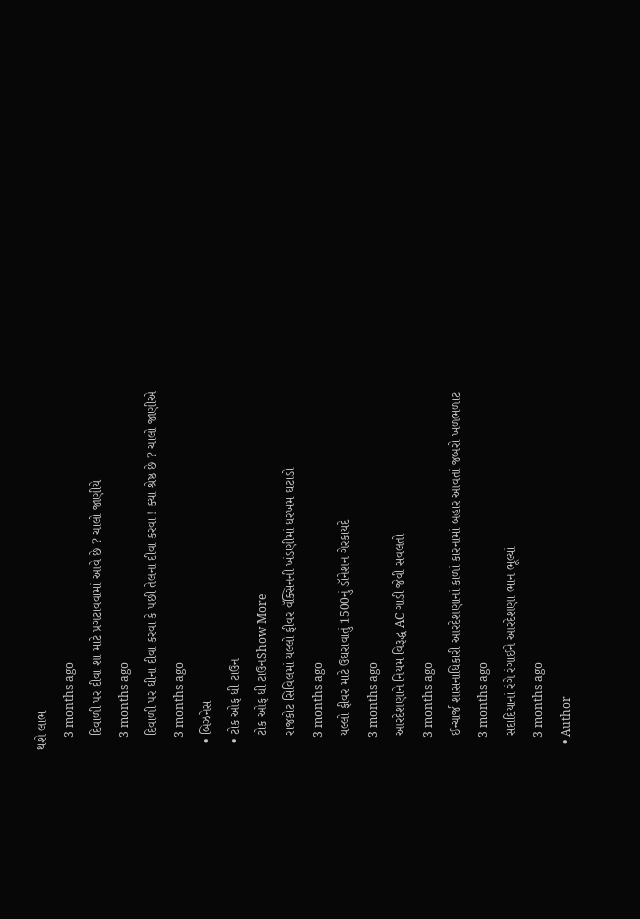થશે લાભ
    3 months ago
    દિવાળી પર દીવા શા માટે પ્રગટાવવામાં આવે છે ? ચાલો જાણીયે
    3 months ago
    દિવાળી પર ઘીના દીવા કરવા કે પછી તેલના દીવા કરવા ! ક્યા શ્રેષ્ઠ છે ? ચાલો જાણીએ
    3 months ago
  • બિઝનેસ
  • ટોક ઓફ ધી ટાઉન
    ટોક ઓફ ધી ટાઉનShow More
    રાજકોટ સિવિલમાં યલ્લો ફીવર વૅક્સિનની ખંડણીમાં ધરખમ ઘટાડો
    3 months ago
    યલ્લો ફીવર માટે ઉઘરાવાતું 1500નું ડૉનેશન ગેરકાયદે
    3 months ago
    આરદેશણાને નિયમ વિરૂદ્ધ AC ગાડી જેવી સવલતો
    3 months ago
    ઈન્ચાર્જ શાસનાધિકારી આરદેશણાનાં કાળાં કારનામાં બહાર આવતાં જબરો ખળભળાટ
    3 months ago
    સદાદિયાનાં રંગે રંગાઈને આરદેશણા ભાન ભૂલ્યાં
    3 months ago
  • Author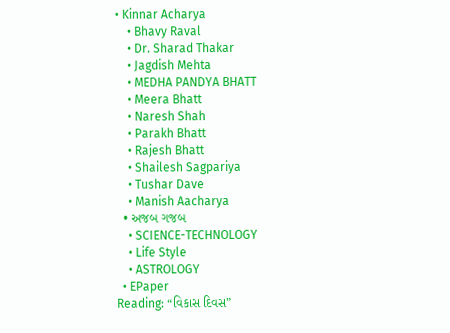• Kinnar Acharya
    • Bhavy Raval
    • Dr. Sharad Thakar
    • Jagdish Mehta
    • MEDHA PANDYA BHATT
    • Meera Bhatt
    • Naresh Shah
    • Parakh Bhatt
    • Rajesh Bhatt
    • Shailesh Sagpariya
    • Tushar Dave
    • Manish Aacharya
  • અજબ ગજબ
    • SCIENCE-TECHNOLOGY
    • Life Style
    • ASTROLOGY
  • EPaper
Reading: “વિકાસ દિવસ”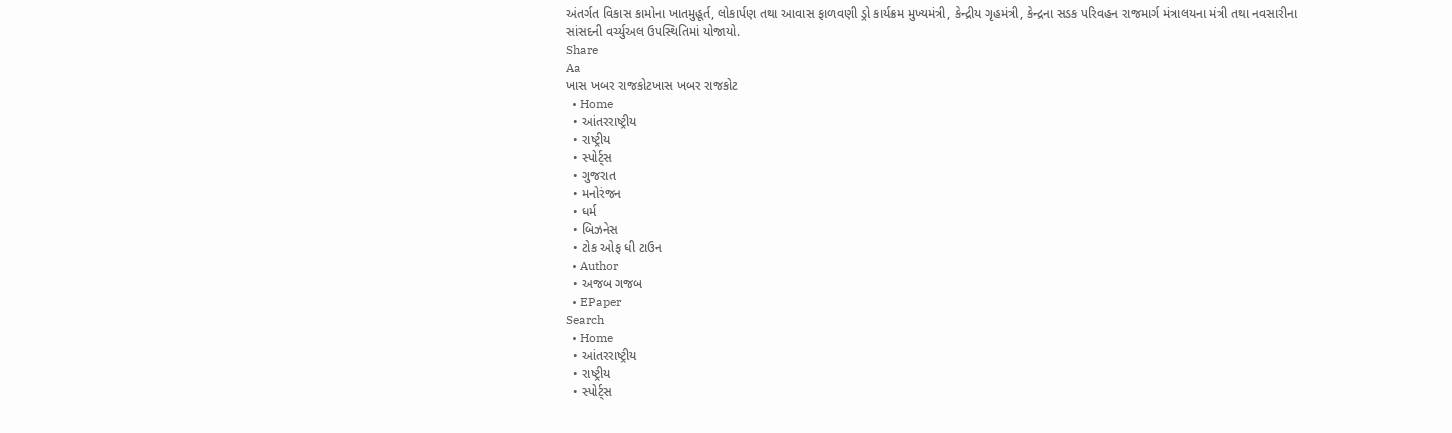અંતર્ગત વિકાસ કામોના ખાતમુહૂર્ત, લોકાર્પણ તથા આવાસ ફાળવણી ડ્રો કાર્યક્રમ મુખ્યમંત્રી, કેન્દ્રીય ગૃહમંત્રી, કેન્દ્રના સડક પરિવહન રાજમાર્ગ મંત્રાલયના મંત્રી તથા નવસારીના સાંસદની વર્ચ્યુઅલ ઉપસ્થિતિમાં યોજાયો.
Share
Aa
ખાસ ખબર રાજકોટખાસ ખબર રાજકોટ
  • Home
  • આંતરરાષ્ટ્રીય
  • રાષ્ટ્રીય
  • સ્પોર્ટ્સ
  • ગુજરાત
  • મનોરંજન
  • ધર્મ
  • બિઝનેસ
  • ટોક ઓફ ધી ટાઉન
  • Author
  • અજબ ગજબ
  • EPaper
Search
  • Home
  • આંતરરાષ્ટ્રીય
  • રાષ્ટ્રીય
  • સ્પોર્ટ્સ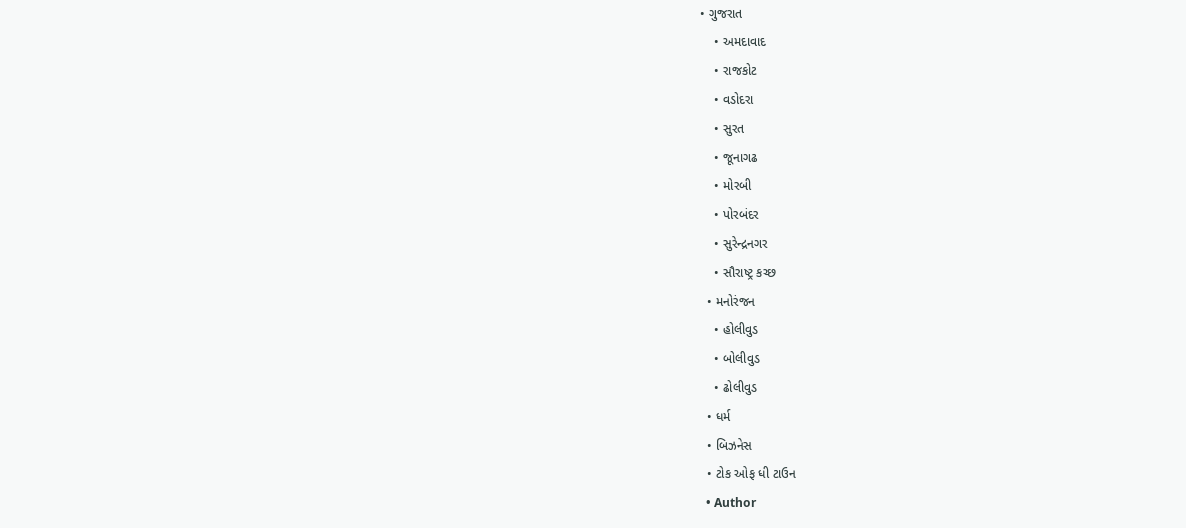• ગુજરાત
    • અમદાવાદ
    • રાજકોટ
    • વડોદરા
    • સુરત
    • જૂનાગઢ
    • મોરબી
    • પોરબંદર
    • સુરેન્દ્રનગર
    • સૌરાષ્ટ્ર કચ્છ
  • મનોરંજન
    • હોલીવુડ
    • બોલીવુડ
    • ઢોલીવુડ
  • ધર્મ
  • બિઝનેસ
  • ટોક ઓફ ધી ટાઉન
  • Author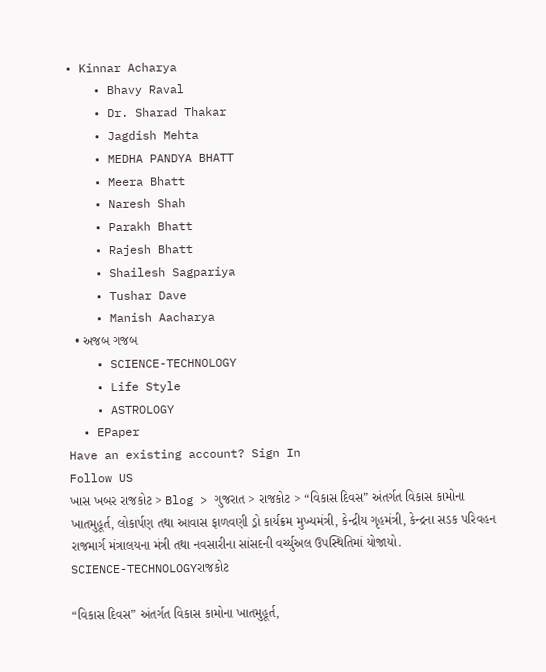• Kinnar Acharya
    • Bhavy Raval
    • Dr. Sharad Thakar
    • Jagdish Mehta
    • MEDHA PANDYA BHATT
    • Meera Bhatt
    • Naresh Shah
    • Parakh Bhatt
    • Rajesh Bhatt
    • Shailesh Sagpariya
    • Tushar Dave
    • Manish Aacharya
  • અજબ ગજબ
    • SCIENCE-TECHNOLOGY
    • Life Style
    • ASTROLOGY
  • EPaper
Have an existing account? Sign In
Follow US
ખાસ ખબર રાજકોટ > Blog > ગુજરાત > રાજકોટ > “વિકાસ દિવસ” અંતર્ગત વિકાસ કામોના ખાતમુહૂર્ત, લોકાર્પણ તથા આવાસ ફાળવણી ડ્રો કાર્યક્રમ મુખ્યમંત્રી, કેન્દ્રીય ગૃહમંત્રી, કેન્દ્રના સડક પરિવહન રાજમાર્ગ મંત્રાલયના મંત્રી તથા નવસારીના સાંસદની વર્ચ્યુઅલ ઉપસ્થિતિમાં યોજાયો.
SCIENCE-TECHNOLOGYરાજકોટ

“વિકાસ દિવસ” અંતર્ગત વિકાસ કામોના ખાતમુહૂર્ત,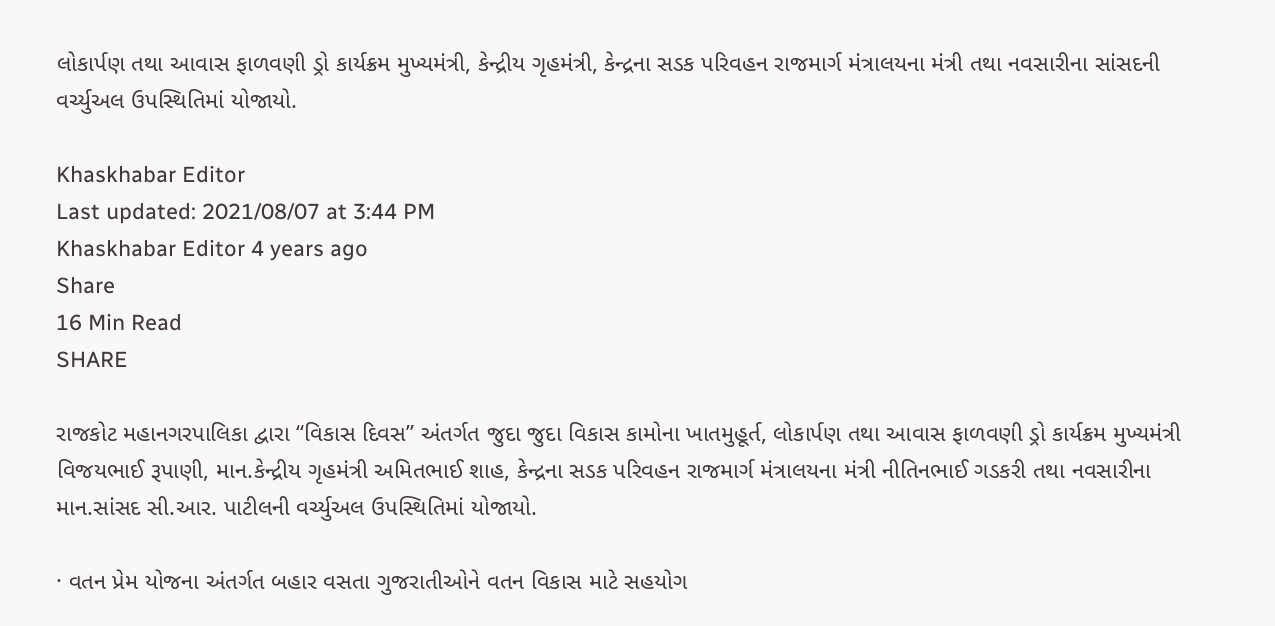લોકાર્પણ તથા આવાસ ફાળવણી ડ્રો કાર્યક્રમ મુખ્યમંત્રી, કેન્દ્રીય ગૃહમંત્રી, કેન્દ્રના સડક પરિવહન રાજમાર્ગ મંત્રાલયના મંત્રી તથા નવસારીના સાંસદની વર્ચ્યુઅલ ઉપસ્થિતિમાં યોજાયો.

Khaskhabar Editor
Last updated: 2021/08/07 at 3:44 PM
Khaskhabar Editor 4 years ago
Share
16 Min Read
SHARE

રાજકોટ મહાનગરપાલિકા દ્વારા “વિકાસ દિવસ” અંતર્ગત જુદા જુદા વિકાસ કામોના ખાતમુહૂર્ત, લોકાર્પણ તથા આવાસ ફાળવણી ડ્રો કાર્યક્રમ મુખ્યમંત્રી વિજયભાઈ રૂપાણી, માન.કેન્દ્રીય ગૃહમંત્રી અમિતભાઈ શાહ, કેન્દ્રના સડક પરિવહન રાજમાર્ગ મંત્રાલયના મંત્રી નીતિનભાઈ ગડકરી તથા નવસારીના માન.સાંસદ સી.આર. પાટીલની વર્ચ્યુઅલ ઉપસ્થિતિમાં યોજાયો.

· વતન પ્રેમ યોજના અંતર્ગત બહાર વસતા ગુજરાતીઓને વતન વિકાસ માટે સહયોગ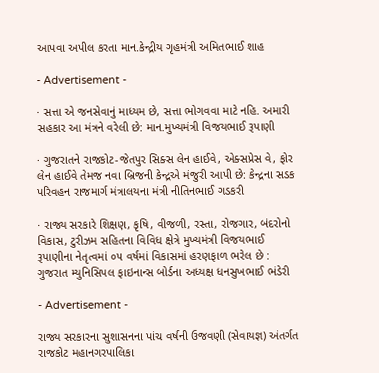આપવા અપીલ કરતા માન.કેન્દ્રીય ગૃહમંત્રી અમિતભાઈ શાહ

- Advertisement -

· સત્તા એ જનસેવાનું માધ્યમ છે, સત્તા ભોગવવા માટે નહિ. અમારી સહકાર આ મંત્રને વરેલી છે: માન.મુખ્યમંત્રી વિજયભાઈ રૂપાણી

· ગુજરાતને રાજકોટ-જેતપુર સિક્સ લેન હાઈવે, એક્સપ્રેસ વે, ફોર લેન હાઈવે તેમજ નવા બ્રિજની કેન્દ્રએ મંજુરી આપી છે: કેન્દ્રના સડક પરિવહન રાજમાર્ગ મંત્રાલયના મંત્રી નીતિનભાઈ ગડકરી

· રાજ્ય સરકારે શિક્ષણ, કૃષિ, વીજળી, રસ્તા, રોજગાર, બંદરોનો વિકાસ, ટુરીઝમ સહિતના વિવિધ ક્ષેત્રે મુખ્યમંત્રી વિજયભાઈ રૂપાણીના નેતૃત્વમાં ૦૫ વર્ષમાં વિકાસમાં હરણફાળ ભરેલ છે : ગુજરાત મ્યુનિસિપલ ફાઇનાન્સ બોર્ડના અધ્યક્ષ ધનસુખભાઈ ભંડેરી

- Advertisement -

રાજ્ય સરકારના સુશાસનના પાંચ વર્ષની ઉજવણી (સેવાયજ્ઞ) અંતર્ગત રાજકોટ મહાનગરપાલિકા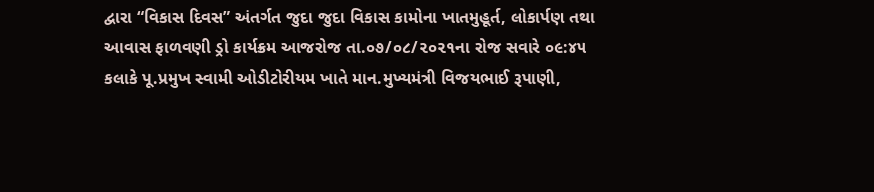દ્વારા “વિકાસ દિવસ” અંતર્ગત જુદા જુદા વિકાસ કામોના ખાતમુહૂર્ત, લોકાર્પણ તથા આવાસ ફાળવણી ડ્રો કાર્યક્રમ આજરોજ તા.૦૭/૦૮/૨૦૨૧ના રોજ સવારે ૦૯:૪૫ કલાકે પૂ.પ્રમુખ સ્વામી ઓડીટોરીયમ ખાતે માન.મુખ્યમંત્રી વિજયભાઈ રૂપાણી,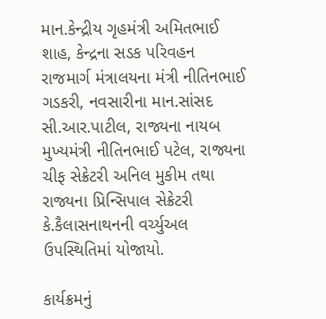માન.કેન્દ્રીય ગૃહમંત્રી અમિતભાઈ શાહ, કેન્દ્રના સડક પરિવહન રાજમાર્ગ મંત્રાલયના મંત્રી નીતિનભાઈ ગડકરી, નવસારીના માન.સાંસદ સી.આર.પાટીલ, રાજ્યના નાયબ મુખ્યમંત્રી નીતિનભાઈ પટેલ, રાજ્યના ચીફ સેક્રેટરી અનિલ મુકીમ તથા રાજ્યના પ્રિન્સિપાલ સેક્રેટરી કે.કૈલાસનાથનની વર્ચ્યુઅલ ઉપસ્થિતિમાં યોજાયો.

કાર્યક્રમનું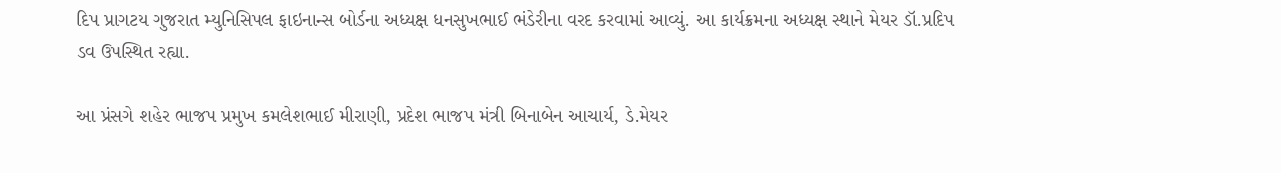દિપ પ્રાગટય ગુજરાત મ્યુનિસિપલ ફાઇનાન્સ બોર્ડના અધ્યક્ષ ધનસુખભાઈ ભંડેરીના વરદ કરવામાં આવ્યું. આ કાર્યક્રમના અધ્યક્ષ સ્થાને મેયર ડૉ.પ્રદિપ ડવ ઉપસ્થિત રહ્યા.

આ પ્રંસગે શહેર ભાજપ પ્રમુખ કમલેશભાઈ મીરાણી, પ્રદેશ ભાજપ મંત્રી બિનાબેન આચાર્ય, ડે.મેયર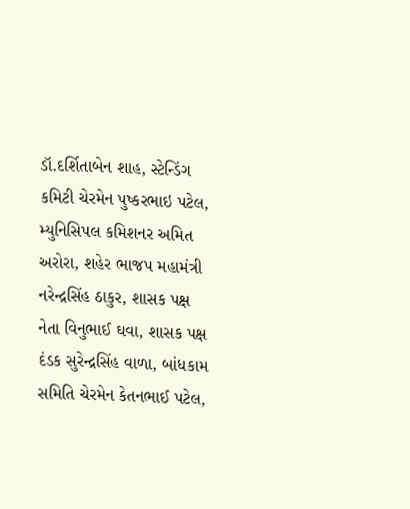ડૉ.દર્શિતાબેન શાહ, સ્ટેન્ડિંગ કમિટી ચેરમેન પુષ્કરભાઇ પટેલ, મ્યુનિસિપલ કમિશનર અમિત અરોરા, શહેર ભાજપ મહામંત્રી નરેન્દ્રસિંહ ઠાકુર, શાસક પક્ષ નેતા વિનુભાઈ ઘવા, શાસક પક્ષ દંડક સુરેન્દ્રસિંહ વાળા, બાંધકામ સમિતિ ચેરમેન કેતનભાઈ પટેલ,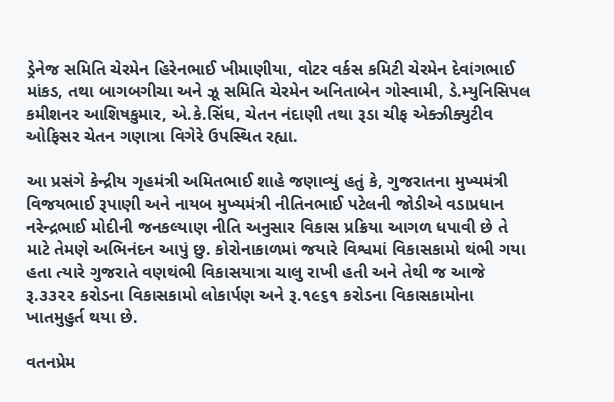ડ્રેનેજ સમિતિ ચેરમેન હિરેનભાઈ ખીમાણીયા, વોટર વર્કસ કમિટી ચેરમેન દેવાંગભાઈ માંકડ, તથા બાગબગીચા અને ઝૂ સમિતિ ચેરમેન અનિતાબેન ગોસ્વામી, ડે.મ્યુનિસિપલ કમીશનર આશિષકુમાર, એ.કે.સિંઘ, ચેતન નંદાણી તથા રૂડા ચીફ એક્ઝીક્યુટીવ ઓફિસર ચેતન ગણાત્રા વિગેરે ઉપસ્થિત રહ્યા.

આ પ્રસંગે કેન્દ્રીય ગૃહમંત્રી અમિતભાઈ શાહે જણાવ્યું હતું કે, ગુજરાતના મુખ્યમંત્રી વિજયભાઈ રૂપાણી અને નાયબ મુખ્યમંત્રી નીતિનભાઈ પટેલની જોડીએ વડાપ્રધાન નરેન્દ્રભાઈ મોદીની જનકલ્યાણ નીતિ અનુસાર વિકાસ પ્રક્રિયા આગળ ધપાવી છે તે માટે તેમણે અભિનંદન આપું છુ. કોરોનાકાળમાં જયારે વિશ્વમાં વિકાસકામો થંભી ગયા હતા ત્યારે ગુજરાતે વણથંભી વિકાસયાત્રા ચાલુ રાખી હતી અને તેથી જ આજે રૂ.૩૩૨૨ કરોડના વિકાસકામો લોકાર્પણ અને રૂ.૧૯૬૧ કરોડના વિકાસકામોના ખાતમુહુર્ત થયા છે.

વતનપ્રેમ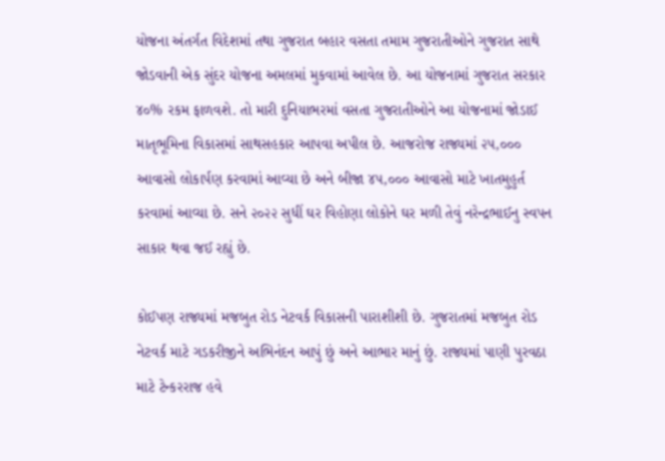યોજના અંતર્ગત વિદેશમાં તથા ગુજરાત બહાર વસતા તમામ ગુજરાતીઓને ગુજરાત સાથે જોડવાની એક સુંદર યોજના અમલમાં મુકવામાં આવેલ છે. આ યોજનામાં ગુજરાત સરકાર ૪૦% રકમ ફાળવશે. તો મારી દુનિયાભરમાં વસતા ગુજરાતીઓને આ યોજનામાં જોડાઈ માતૃભૂમિના વિકાસમાં સાથસહકાર આપવા અપીલ છે. આજરોજ રાજ્યમાં ૨૫,૦૦૦ આવાસો લોકાર્પણ કરવામાં આવ્યા છે અને બીજા ૪૫,૦૦૦ આવાસો માટે ખાતમુહુર્ત કરવામાં આવ્યા છે. સને ૨૦૨૨ સુધીં ઘર વિહોણા લોકોને ઘર મળી તેવું નરેન્દ્રભાઈનુ સ્વપન સાકાર થવા જઈ રહ્યું છે.

કોઈપણ રાજ્યમાં મજબુત રોડ નેટવર્ક વિકાસની પારાશીશી છે. ગુજરાતમાં મજબુત રોડ નેટવર્ક માટે ગડકરીજીને અભિનંદન આપું છું અને આભાર માનું છું. રાજ્યમાં પાણી પુરવઠા માટે ટેન્કરરાજ હવે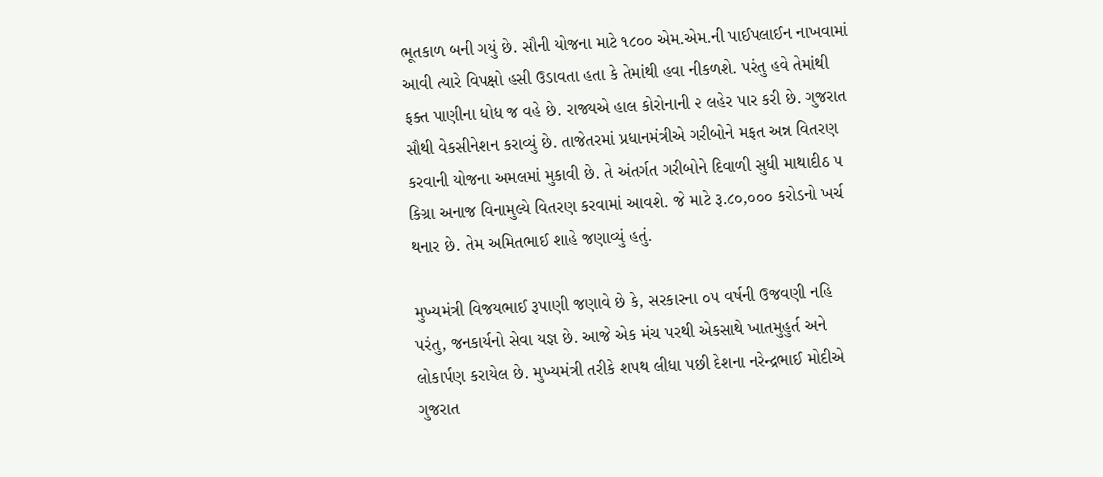ભૂતકાળ બની ગયું છે. સૌની યોજના માટે ૧૮૦૦ એમ.એમ.ની પાઈપલાઈન નાખવામાં આવી ત્યારે વિપક્ષો હસી ઉડાવતા હતા કે તેમાંથી હવા નીકળશે. પરંતુ હવે તેમાંથી ફક્ત પાણીના ધોધ જ વહે છે. રાજ્યએ હાલ કોરોનાની ૨ લહેર પાર કરી છે. ગુજરાત સૌથી વેકસીનેશન કરાવ્યું છે. તાજેતરમાં પ્રધાનમંત્રીએ ગરીબોને મફત અન્ન વિતરણ કરવાની યોજના અમલમાં મુકાવી છે. તે અંતર્ગત ગરીબોને દિવાળી સુધી માથાદીઠ ૫ કિગ્રા અનાજ વિનામુલ્યે વિતરણ કરવામાં આવશે. જે માટે રૂ.૮૦,૦૦૦ કરોડનો ખર્ચ થનાર છે. તેમ અમિતભાઈ શાહે જણાવ્યું હતું.

મુખ્યમંત્રી વિજયભાઈ રૂપાણી જણાવે છે કે, સરકારના ૦૫ વર્ષની ઉજવણી નહિ પરંતુ, જનકાર્યનો સેવા યજ્ઞ છે. આજે એક મંચ પરથી એકસાથે ખાતમુહુર્ત અને લોકાર્પણ કરાયેલ છે. મુખ્યમંત્રી તરીકે શપથ લીધા પછી દેશના નરેન્દ્રભાઈ મોદીએ ગુજરાત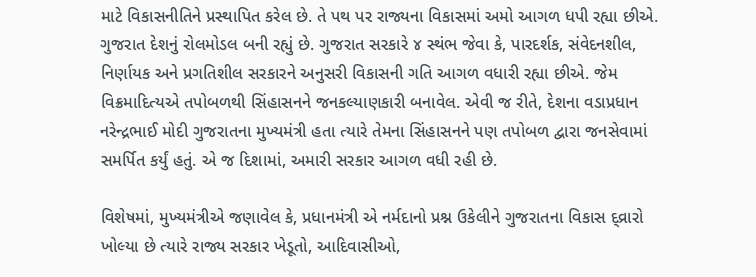માટે વિકાસનીતિને પ્રસ્થાપિત કરેલ છે. તે પથ પર રાજ્યના વિકાસમાં અમો આગળ ધપી રહ્યા છીએ. ગુજરાત દેશનું રોલમોડલ બની રહ્યું છે. ગુજરાત સરકારે ૪ સ્થંભ જેવા કે, પારદર્શક, સંવેદનશીલ, નિર્ણાયક અને પ્રગતિશીલ સરકારને અનુસરી વિકાસની ગતિ આગળ વધારી રહ્યા છીએ. જેમ વિક્રમાદિત્યએ તપોબળથી સિંહાસનને જનકલ્યાણકારી બનાવેલ. એવી જ રીતે, દેશના વડાપ્રધાન નરેન્દ્રભાઈ મોદી ગુજરાતના મુખ્યમંત્રી હતા ત્યારે તેમના સિંહાસનને પણ તપોબળ દ્વારા જનસેવામાં સમર્પિત કર્યું હતું. એ જ દિશામાં, અમારી સરકાર આગળ વધી રહી છે.

વિશેષમાં, મુખ્યમંત્રીએ જણાવેલ કે, પ્રધાનમંત્રી એ નર્મદાનો પ્રશ્ન ઉકેલીને ગુજરાતના વિકાસ દ્વ્રારો ખોલ્યા છે ત્યારે રાજ્ય સરકાર ખેડૂતો, આદિવાસીઓ,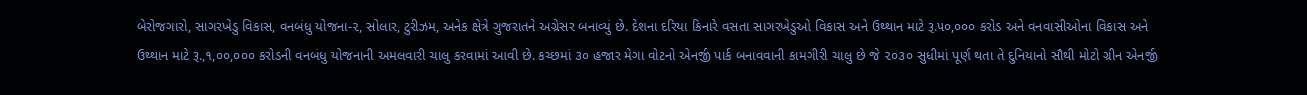બેરોજગારો, સાગરખેડુ વિકાસ, વનબંધુ યોજના-૨, સોલાર, ટુરીઝમ, અનેક ક્ષેત્રે ગુજરાતને અગ્રેસર બનાવ્યું છે. દેશના દરિયા કિનારે વસતા સાગરખેડુઓ વિકાસ અને ઉથ્થાન માટે રૂ.૫૦,૦૦૦ કરોડ અને વનવાસીઓના વિકાસ અને ઉથ્થાન માટે રૂ.,૧,૦૦,૦૦૦ કરોડની વનબંધુ યોજનાની અમલવારી ચાલુ કરવામાં આવી છે. કચ્છમાં ૩૦ હજાર મેગા વોટનો એનર્જી પાર્ક બનાવવાની કામગીરી ચાલુ છે જે ૨૦૩૦ સુધીમાં પૂર્ણ થતા તે દુનિયાનો સૌથી મોટો ગ્રીન એનર્જી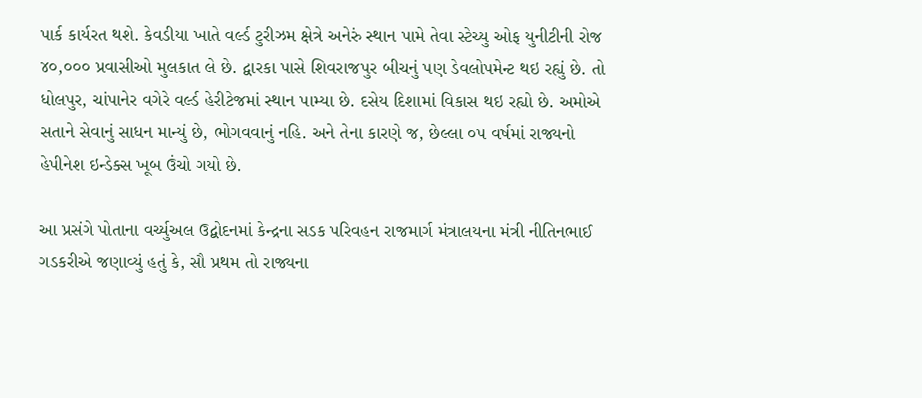પાર્ક કાર્યરત થશે. કેવડીયા ખાતે વર્લ્ડ ટુરીઝમ ક્ષેત્રે અનેરું સ્થાન પામે તેવા સ્ટેચ્યુ ઓફ યુનીટીની રોજ ૪૦,૦૦૦ પ્રવાસીઓ મુલકાત લે છે. દ્વારકા પાસે શિવરાજપુર બીચનું પણ ડેવલોપમેન્ટ થઇ રહ્યું છે. તો ધોલપુર, ચાંપાનેર વગેરે વર્લ્ડ હેરીટેજમાં સ્થાન પામ્યા છે. દસેય દિશામાં વિકાસ થઇ રહ્યો છે. અમોએ સતાને સેવાનું સાધન માન્યું છે, ભોગવવાનું નહિ. અને તેના કારણે જ, છેલ્લા ૦૫ વર્ષમાં રાજ્યનો હેપીનેશ ઇન્ડેક્સ ખૂબ ઉંચો ગયો છે.

આ પ્રસંગે પોતાના વર્ચ્યુઅલ ઉદ્બોદનમાં કેન્દ્રના સડક પરિવહન રાજમાર્ગ મંત્રાલયના મંત્રી નીતિનભાઈ ગડકરીએ જણાવ્યું હતું કે, સૌ પ્રથમ તો રાજ્યના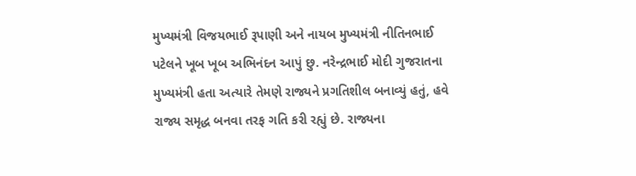મુખ્યમંત્રી વિજયભાઈ રૂપાણી અને નાયબ મુખ્યમંત્રી નીતિનભાઈ પટેલને ખૂબ ખૂબ અભિનંદન આપું છુ. નરેન્દ્રભાઈ મોદી ગુજરાતના મુખ્યમંત્રી હતા અત્યારે તેમણે રાજ્યને પ્રગતિશીલ બનાવ્યું હતું, હવે રાજ્ય સમૃદ્ધ બનવા તરફ ગતિ કરી રહ્યું છે. રાજ્યના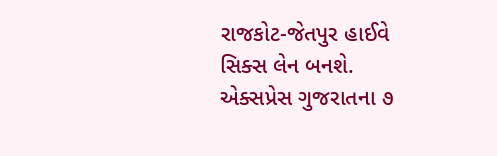રાજકોટ-જેતપુર હાઈવે સિક્સ લેન બનશે. એક્સપ્રેસ ગુજરાતના ૭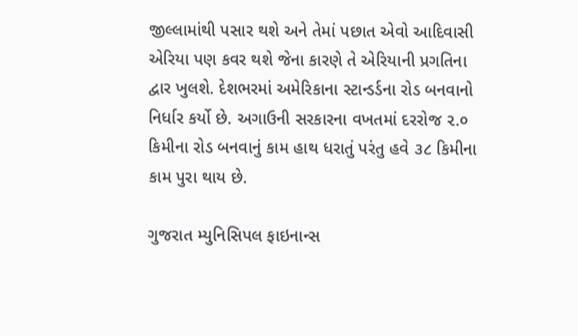જીલ્લામાંથી પસાર થશે અને તેમાં પછાત એવો આદિવાસી એરિયા પણ કવર થશે જેના કારણે તે એરિયાની પ્રગતિના દ્વાર ખુલશે. દેશભરમાં અમેરિકાના સ્ટાન્ડર્ડના રોડ બનવાનો નિર્ધાર કર્યો છે. અગાઉની સરકારના વખતમાં દરરોજ ૨.૦ કિમીના રોડ બનવાનું કામ હાથ ધરાતું પરંતુ હવે ૩૮ કિમીના કામ પુરા થાય છે.

ગુજરાત મ્યુનિસિપલ ફાઇનાન્સ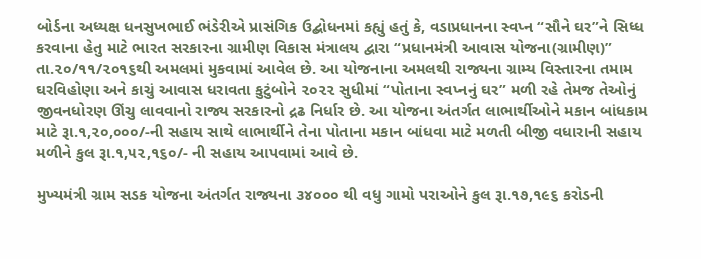બોર્ડના અધ્યક્ષ ધનસુખભાઈ ભંડેરીએ પ્રાસંગિક ઉદ્બોધનમાં કહ્યું હતું કે, વડાપ્રધાનના સ્વપ્ન “સૌને ઘર”ને સિધ્ધ કરવાના હેતુ માટે ભારત સરકારના ગ્રામીણ વિકાસ મંત્રાલય દ્વારા “પ્રધાનમંત્રી આવાસ યોજના(ગ્રામીણ)” તા.૨૦/૧૧/૨૦૧૬થી અમલમાં મુકવામાં આવેલ છે. આ યોજનાના અમલથી રાજ્યના ગ્રામ્ય વિસ્તારના તમામ ઘરવિહોણા અને કાચું આવાસ ધરાવતા કુટુંબોને ૨૦૨૨ સુધીમાં “પોતાના સ્વપ્નનું ઘર” મળી રહે તેમજ તેઓનું જીવનધોરણ ઊંચુ લાવવાનો રાજ્ય સરકારનો દ્રઢ નિર્ધાર છે. આ યોજના અંતર્ગત લાભાર્થીઓને મકાન બાંધકામ માટે રૂા.૧,૨૦,૦૦૦/-ની સહાય સાથે લાભાર્થીને તેના પોતાના મકાન બાંધવા માટે મળતી બીજી વધારાની સહાય મળીને કુલ રૂા.૧,૫૨,૧૬૦/- ની સહાય આપવામાં આવે છે.

મુખ્યમંત્રી ગ્રામ સડક યોજના અંતર્ગત રાજ્યના ૩૪૦૦૦ થી વધુ ગામો પરાઓને કુલ રૂા.૧૭,૧૯૬ કરોડની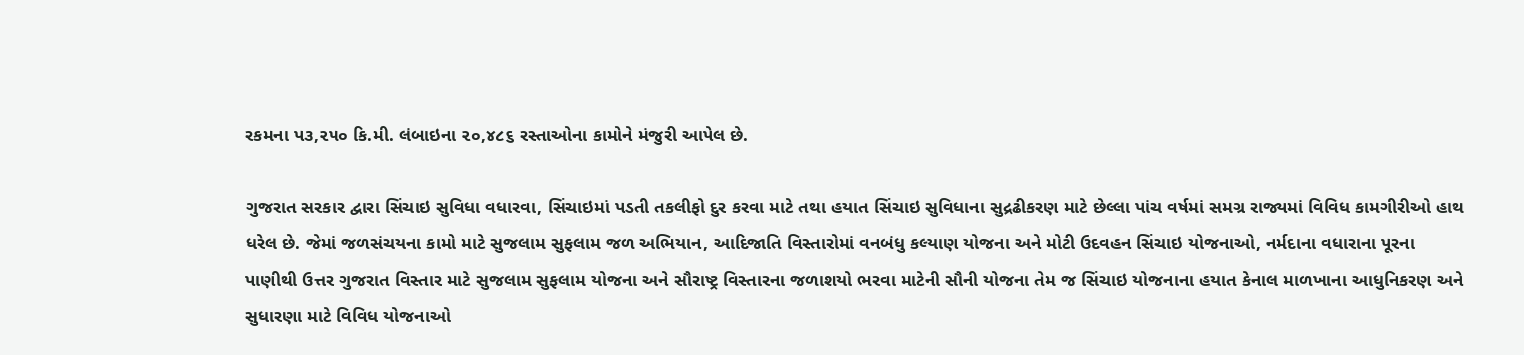રકમના પ૩,૨૫૦ કિ.મી. લંબાઇના ૨૦,૪૮૬ રસ્તાઓના કામોને મંજુરી આપેલ છે.

ગુજરાત સરકાર દ્વારા સિંચાઇ સુવિધા વધારવા, સિંચાઇમાં પડતી તકલીફો દુર કરવા માટે તથા હયાત સિંચાઇ સુવિધાના સુદ્રઢીકરણ માટે છેલ્લા પાંચ વર્ષમાં સમગ્ર રાજ્યમાં વિવિધ કામગીરીઓ હાથ ધરેલ છે. જેમાં જળસંચયના કામો માટે સુજલામ સુફલામ જળ અભિયાન, આદિજાતિ વિસ્તારોમાં વનબંધુ કલ્યાણ યોજના અને મોટી ઉદવહન સિંચાઇ યોજનાઓ, નર્મદાના વધારાના પૂરના પાણીથી ઉત્તર ગુજરાત વિસ્તાર માટે સુજલામ સુફલામ યોજના અને સૌરાષ્ટ્ર વિસ્તારના જળાશયો ભરવા માટેની સૌની યોજના તેમ જ સિંચાઇ યોજનાના હયાત કેનાલ માળખાના આધુનિકરણ અને સુધારણા માટે વિવિધ યોજનાઓ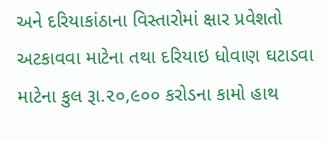અને દરિયાકાંઠાના વિસ્તારોમાં ક્ષાર પ્રવેશતો અટકાવવા માટેના તથા દરિયાઇ ધોવાણ ઘટાડવા માટેના કુલ રૂા.૨૦,૯૦૦ કરોડના કામો હાથ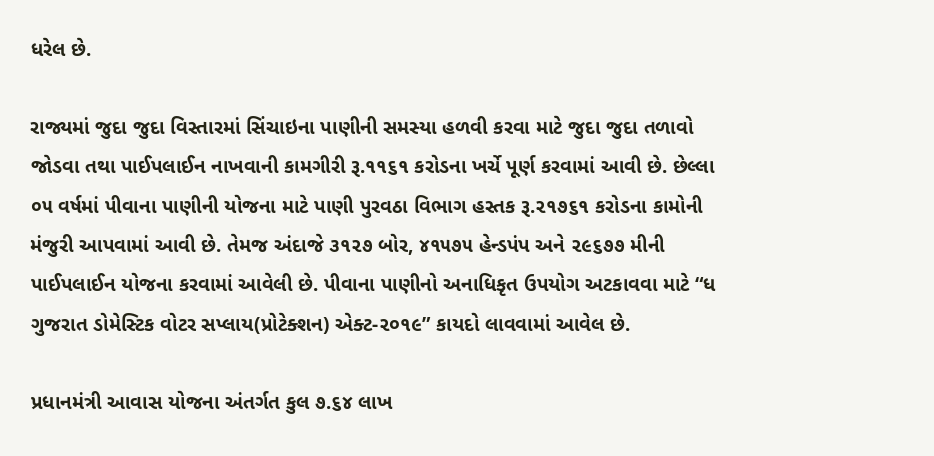ધરેલ છે.

રાજ્યમાં જુદા જુદા વિસ્તારમાં સિંચાઇના પાણીની સમસ્યા હળવી કરવા માટે જુદા જુદા તળાવો જોડવા તથા પાઈપલાઈન નાખવાની કામગીરી રૂ.૧૧૬૧ કરોડના ખર્ચે પૂર્ણ કરવામાં આવી છે. છેલ્લા ૦૫ વર્ષમાં પીવાના પાણીની યોજના માટે પાણી પુરવઠા વિભાગ હસ્તક રૂ.૨૧૭૬૧ કરોડના કામોની મંજુરી આપવામાં આવી છે. તેમજ અંદાજે ૩૧૨૭ બોર, ૪૧૫૭૫ હેન્ડપંપ અને ૨૯૬૭૭ મીની પાઈપલાઈન યોજના કરવામાં આવેલી છે. પીવાના પાણીનો અનાધિકૃત ઉપયોગ અટકાવવા માટે “ધ ગુજરાત ડોમેસ્ટિક વોટર સપ્લાય(પ્રોટેક્શન) એક્ટ-૨૦૧૯” કાયદો લાવવામાં આવેલ છે.

પ્રધાનમંત્રી આવાસ યોજના અંતર્ગત કુલ ૭.૬૪ લાખ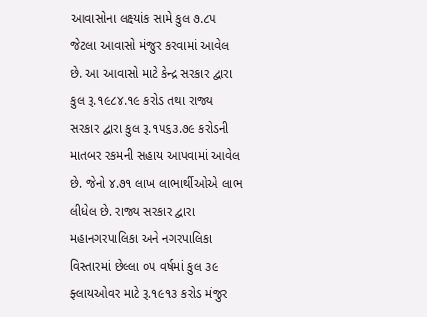આવાસોના લક્ષ્યાંક સામે કુલ ૭.૮૫ જેટલા આવાસો મંજુર કરવામાં આવેલ છે. આ આવાસો માટે કેન્દ્ર સરકાર દ્વારા કુલ રૂ.૧૯૮૪.૧૯ કરોડ તથા રાજ્ય સરકાર દ્વારા કુલ રૂ.૧૫૬૩.૭૯ કરોડની માતબર રકમની સહાય આપવામાં આવેલ છે. જેનો ૪.૭૧ લાખ લાભાર્થીઓએ લાભ લીધેલ છે. રાજ્ય સરકાર દ્વારા મહાનગરપાલિકા અને નગરપાલિકા વિસ્તારમાં છેલ્લા ૦૫ વર્ષમાં કુલ ૩૯ ફ્લાયઓવર માટે રૂ.૧૯૧૩ કરોડ મંજુર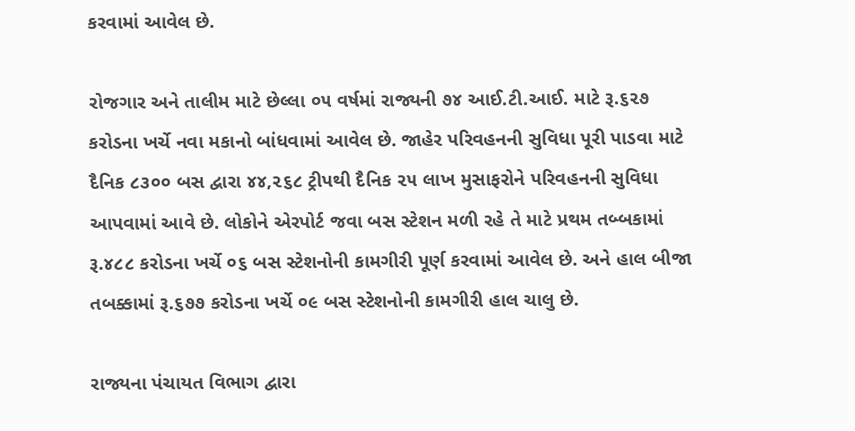કરવામાં આવેલ છે.

રોજગાર અને તાલીમ માટે છેલ્લા ૦૫ વર્ષમાં રાજ્યની ૭૪ આઈ.ટી.આઈ. માટે રૂ.૬૨૭ કરોડના ખર્ચે નવા મકાનો બાંધવામાં આવેલ છે. જાહેર પરિવહનની સુવિધા પૂરી પાડવા માટે દૈનિક ૮૩૦૦ બસ દ્વારા ૪૪,૨૬૮ ટ્રીપથી દૈનિક ૨૫ લાખ મુસાફરોને પરિવહનની સુવિધા આપવામાં આવે છે. લોકોને એરપોર્ટ જવા બસ સ્ટેશન મળી રહે તે માટે પ્રથમ તબ્બકામાં રૂ.૪૮૮ કરોડના ખર્ચે ૦૬ બસ સ્ટેશનોની કામગીરી પૂર્ણ કરવામાં આવેલ છે. અને હાલ બીજા તબક્કામાં રૂ.૬૭૭ કરોડના ખર્ચે ૦૯ બસ સ્ટેશનોની કામગીરી હાલ ચાલુ છે.

રાજ્યના પંચાયત વિભાગ દ્વારા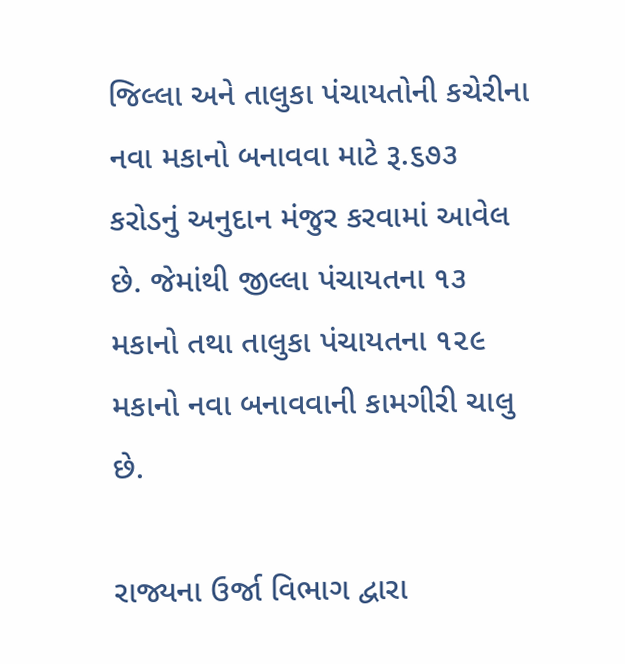જિલ્લા અને તાલુકા પંચાયતોની કચેરીના નવા મકાનો બનાવવા માટે રૂ.૬૭૩ કરોડનું અનુદાન મંજુર કરવામાં આવેલ છે. જેમાંથી જીલ્લા પંચાયતના ૧૩ મકાનો તથા તાલુકા પંચાયતના ૧૨૯ મકાનો નવા બનાવવાની કામગીરી ચાલુ છે.

રાજ્યના ઉર્જા વિભાગ દ્વારા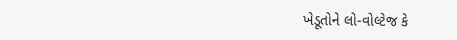ખેડૂતોને લો-વોલ્ટેજ કે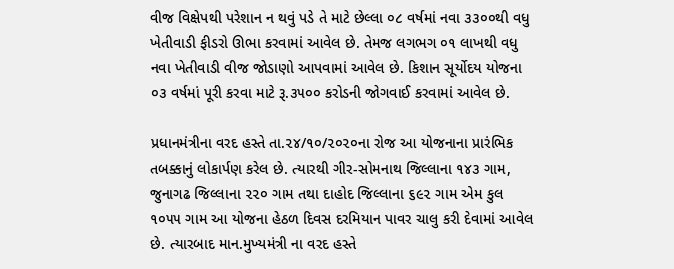વીજ વિક્ષેપથી પરેશાન ન થવું પડે તે માટે છેલ્લા ૦૮ વર્ષમાં નવા ૩૩૦૦થી વધુ ખેતીવાડી ફીડરો ઊભા કરવામાં આવેલ છે. તેમજ લગભગ ૦૧ લાખથી વધુ નવા ખેતીવાડી વીજ જોડાણો આપવામાં આવેલ છે. કિશાન સૂર્યોદય યોજના ૦૩ વર્ષમાં પૂરી કરવા માટે રૂ.૩૫૦૦ કરોડની જોગવાઈ કરવામાં આવેલ છે.

પ્રધાનમંત્રીના વરદ હસ્તે તા.૨૪/૧૦/૨૦૨૦ના રોજ આ યોજનાના પ્રારંભિક તબક્કાનું લોકાર્પણ કરેલ છે. ત્યારથી ગીર-સોમનાથ જિલ્લાના ૧૪૩ ગામ, જુનાગઢ જિલ્લાના ૨૨૦ ગામ તથા દાહોદ જિલ્લાના ૬૯૨ ગામ એમ કુલ ૧૦૫૫ ગામ આ યોજના હેઠળ દિવસ દરમિયાન પાવર ચાલુ કરી દેવામાં આવેલ છે. ત્યારબાદ માન.મુખ્યમંત્રી ના વરદ હસ્તે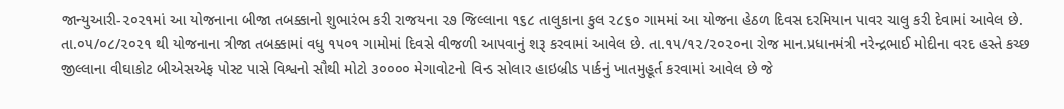જાન્યુઆરી-૨૦૨૧માં આ યોજનાના બીજા તબક્કાનો શુભારંભ કરી રાજયના ૨૭ જિલ્લાના ૧૬૮ તાલુકાના કુલ ૨૮૬૦ ગામમાં આ યોજના હેઠળ દિવસ દરમિયાન પાવર ચાલુ કરી દેવામાં આવેલ છે. તા.૦૫/૦૮/૨૦૨૧ થી યોજનાના ત્રીજા તબક્કામાં વધુ ૧૫૦૧ ગામોમાં દિવસે વીજળી આપવાનું શરૂ કરવામાં આવેલ છે. તા.૧૫/૧૨/૨૦૨૦ના રોજ માન.પ્રધાનમંત્રી નરેન્દ્રભાઈ મોદીના વરદ હસ્તે કચ્છ જીલ્લાના વીઘાકોટ બીએસએફ પોસ્ટ પાસે વિશ્વનો સૌથી મોટો ૩૦૦૦૦ મેગાવોટનો વિન્ડ સોલાર હાઇબ્રીડ પાર્કનું ખાતમુહૂર્ત કરવામાં આવેલ છે જે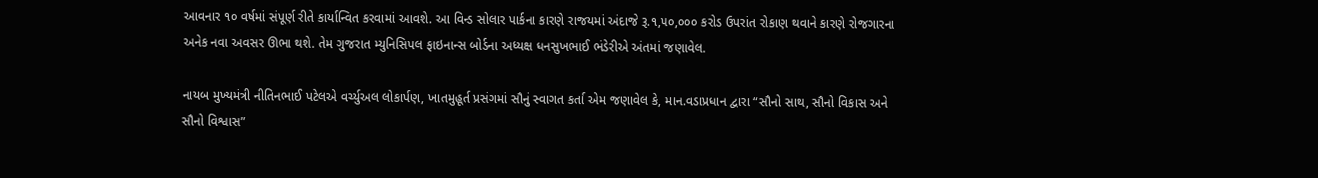આવનાર ૧૦ વર્ષમાં સંપૂર્ણ રીતે કાર્યાન્વિત કરવામાં આવશે. આ વિન્ડ સોલાર પાર્કના કારણે રાજયમાં અંદાજે રૂ.૧,૫૦,૦૦૦ કરોડ ઉપરાંત રોકાણ થવાને કારણે રોજગારના અનેક નવા અવસર ઊભા થશે. તેમ ગુજરાત મ્યુનિસિપલ ફાઇનાન્સ બોર્ડના અધ્યક્ષ ધનસુખભાઈ ભંડેરીએ અંતમાં જણાવેલ.

નાયબ મુખ્યમંત્રી નીતિનભાઈ પટેલએ વર્ચ્યુઅલ લોકાર્પણ, ખાતમુહૂર્ત પ્રસંગમાં સૌનું સ્વાગત કર્તા એમ જણાવેલ કે, માન.વડાપ્રધાન દ્વારા “સૌનો સાથ, સૌનો વિકાસ અને સૌનો વિશ્વાસ”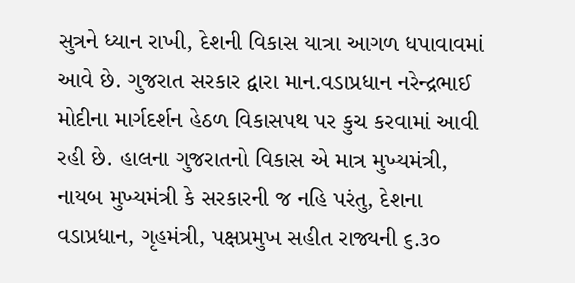સુત્રને ધ્યાન રાખી, દેશની વિકાસ યાત્રા આગળ ધપાવાવમાં આવે છે. ગુજરાત સરકાર દ્વારા માન.વડાપ્રધાન નરેન્દ્રભાઈ મોદીના માર્ગદર્શન હેઠળ વિકાસપથ પર કુચ કરવામાં આવી રહી છે. હાલના ગુજરાતનો વિકાસ એ માત્ર મુખ્યમંત્રી, નાયબ મુખ્યમંત્રી કે સરકારની જ નહિ પરંતુ, દેશના વડાપ્રધાન, ગૃહમંત્રી, પક્ષપ્રમુખ સહીત રાજ્યની ૬.૩૦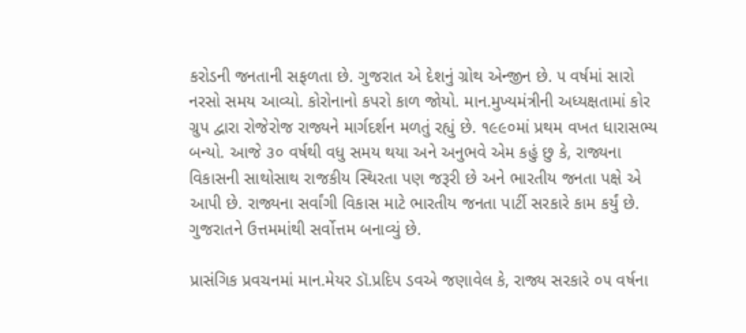કરોડની જનતાની સફળતા છે. ગુજરાત એ દેશનું ગ્રોથ એન્જીન છે. ૫ વર્ષમાં સારો નરસો સમય આવ્યો. કોરોનાનો કપરો કાળ જોયો. માન.મુખ્યમંત્રીની અધ્યક્ષતામાં કોર ગ્રુપ દ્વારા રોજેરોજ રાજ્યને માર્ગદર્શન મળતું રહ્યું છે. ૧૯૯૦માં પ્રથમ વખત ધારાસભ્ય બન્યો. આજે ૩૦ વર્ષથી વધુ સમય થયા અને અનુભવે એમ કહું છુ કે, રાજ્યના વિકાસની સાથોસાથ રાજકીય સ્થિરતા પણ જરૂરી છે અને ભારતીય જનતા પક્ષે એ આપી છે. રાજ્યના સર્વાંગી વિકાસ માટે ભારતીય જનતા પાર્ટી સરકારે કામ કર્યું છે. ગુજરાતને ઉત્તમમાંથી સર્વોત્તમ બનાવ્યું છે.

પ્રાસંગિક પ્રવચનમાં માન.મેયર ડૉ.પ્રદિપ ડવએ જણાવેલ કે, રાજ્ય સરકારે ૦૫ વર્ષના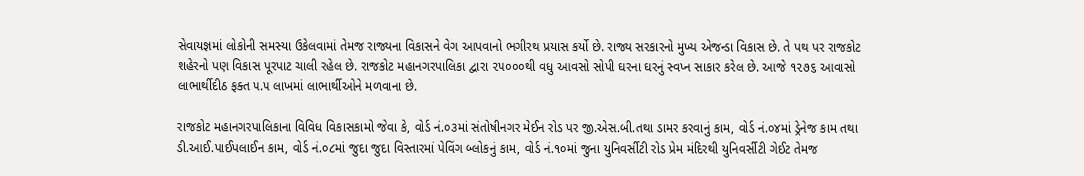સેવાયજ્ઞમાં લોકોની સમસ્યા ઉકેલવામાં તેમજ રાજ્યના વિકાસને વેગ આપવાનો ભગીરથ પ્રયાસ કર્યો છે. રાજ્ય સરકારનો મુખ્ય એજન્ડા વિકાસ છે. તે પથ પર રાજકોટ શહેરનો પણ વિકાસ પૂરપાટ ચાલી રહેલ છે. રાજકોટ મહાનગરપાલિકા દ્વારા ૨૫૦૦૦થી વધુ આવસો સોપી ઘરના ઘરનું સ્વપ્ન સાકાર કરેલ છે. આજે ૧૨૭૬ આવાસો લાભાર્થીદીઠ ફક્ત ૫.૫ લાખમાં લાભાર્થીઓને મળવાના છે.

રાજકોટ મહાનગરપાલિકાના વિવિધ વિકાસકામો જેવા કે, વોર્ડ નં.૦૩માં સંતોષીનગર મેઈન રોડ પર જી.એસ.બી.તથા ડામર કરવાનું કામ, વોર્ડ નં.૦૪માં ડ્રેનેજ કામ તથા ડી.આઈ.પાઈપલાઈન કામ, વોર્ડ નં.૦૮માં જુદા જુદા વિસ્તારમાં પેવિંગ બ્લોકનું કામ, વોર્ડ નં.૧૦માં જુના યુનિવર્સીટી રોડ પ્રેમ મંદિરથી યુનિવર્સીટી ગેઈટ તેમજ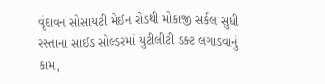વૃંદાવન સોસાયટી મેઈન રોડથી મોકાજી સર્કલ સુધી રસ્તાના સાઈડ સોલ્ડરમાં યુટીલીટી ડક્ટ લગાડવાનું કામ,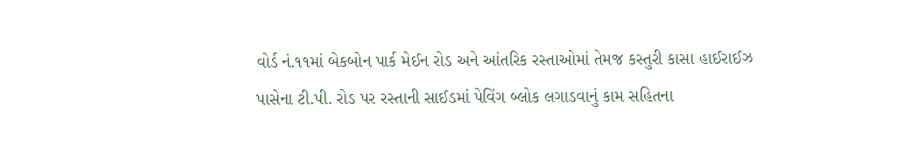વોર્ડ નં.૧૧માં બેકબોન પાર્ક મેઈન રોડ અને આંતરિક રસ્તાઓમાં તેમજ કસ્તુરી કાસા હાઈરાઈઝ પાસેના ટી.પી. રોડ પર રસ્તાની સાઈડમાં પેવિંગ બ્લોક લગાડવાનું કામ સહિતના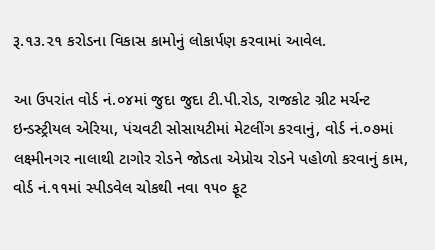રૂ.૧૩.૨૧ કરોડના વિકાસ કામોનું લોકાર્પણ કરવામાં આવેલ.

આ ઉપરાંત વોર્ડ નં.૦૪માં જુદા જુદા ટી.પી.રોડ, રાજકોટ ગ્રીટ મર્ચન્ટ ઇન્ડસ્ટ્રીયલ એરિયા, પંચવટી સોસાયટીમાં મેટલીંગ કરવાનું, વોર્ડ નં.૦૭માં લક્ષ્મીનગર નાલાથી ટાગોર રોડને જોડતા એપ્રોચ રોડને પહોળો કરવાનું કામ, વોર્ડ નં.૧૧માં સ્પીડવેલ ચોકથી નવા ૧૫૦ ફૂટ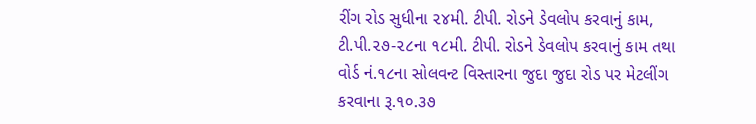રીંગ રોડ સુધીના ૨૪મી. ટીપી. રોડને ડેવલોપ કરવાનું કામ, ટી.પી.૨૭-૨૮ના ૧૮મી. ટીપી. રોડને ડેવલોપ કરવાનું કામ તથા વોર્ડ નં.૧૮ના સોલવન્ટ વિસ્તારના જુદા જુદા રોડ પર મેટલીંગ કરવાના રૂ.૧૦.૩૭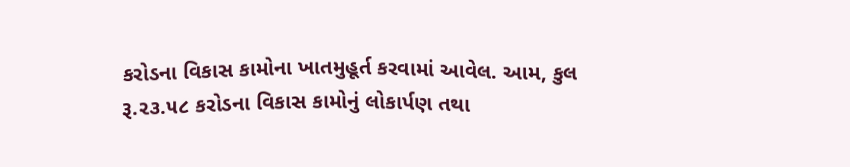કરોડના વિકાસ કામોના ખાતમુહૂર્ત કરવામાં આવેલ. આમ, કુલ રૂ.૨૩.૫૮ કરોડના વિકાસ કામોનું લોકાર્પણ તથા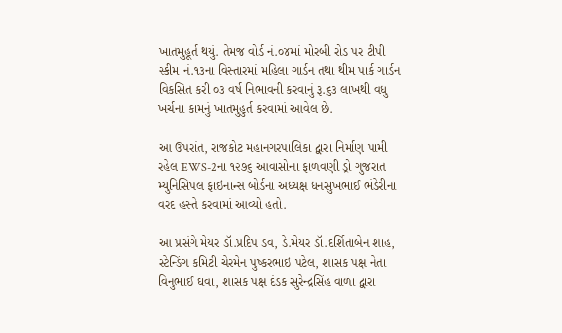ખાતમુહૂર્ત થયું. તેમજ વોર્ડ નં.૦૪માં મોરબી રોડ પર ટીપી સ્કીમ નં.૧૩ના વિસ્તારમાં મહિલા ગાર્ડન તથા થીમ પાર્ક ગાર્ડન વિકસિત કરી ૦૩ વર્ષ નિભાવની કરવાનું રૂ.૬૩ લાખથી વધુ ખર્ચના કામનું ખાતમુહુર્ત કરવામાં આવેલ છે.

આ ઉપરાંત, રાજકોટ મહાનગરપાલિકા દ્વારા નિર્માણ પામી રહેલ EWS-2ના ૧૨૭૬ આવાસોના ફાળવણી ડ્રો ગુજરાત મ્યુનિસિપલ ફાઇનાન્સ બોર્ડના અધ્યક્ષ ધનસુખભાઈ ભંડેરીના વરદ હસ્તે કરવામાં આવ્યો હતો.

આ પ્રસંગે મેયર ડૉ.પ્રદિપ ડવ, ડે.મેયર ડૉ.દર્શિતાબેન શાહ, સ્ટેન્ડિંગ કમિટી ચેરમેન પુષ્કરભાઇ પટેલ, શાસક પક્ષ નેતા વિનુભાઈ ઘવા, શાસક પક્ષ દંડક સુરેન્દ્રસિંહ વાળા દ્વારા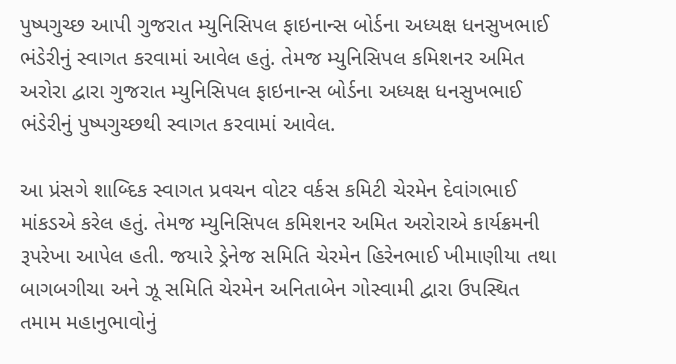પુષ્પગુચ્છ આપી ગુજરાત મ્યુનિસિપલ ફાઇનાન્સ બોર્ડના અધ્યક્ષ ધનસુખભાઈ ભંડેરીનું સ્વાગત કરવામાં આવેલ હતું. તેમજ મ્યુનિસિપલ કમિશનર અમિત અરોરા દ્વારા ગુજરાત મ્યુનિસિપલ ફાઇનાન્સ બોર્ડના અધ્યક્ષ ધનસુખભાઈ ભંડેરીનું પુષ્પગુચ્છથી સ્વાગત કરવામાં આવેલ.

આ પ્રંસગે શાબ્દિક સ્વાગત પ્રવચન વોટર વર્કસ કમિટી ચેરમેન દેવાંગભાઈ માંકડએ કરેલ હતું. તેમજ મ્યુનિસિપલ કમિશનર અમિત અરોરાએ કાર્યક્રમની રૂપરેખા આપેલ હતી. જયારે ડ્રેનેજ સમિતિ ચેરમેન હિરેનભાઈ ખીમાણીયા તથા બાગબગીચા અને ઝૂ સમિતિ ચેરમેન અનિતાબેન ગોસ્વામી દ્વારા ઉપસ્થિત તમામ મહાનુભાવોનું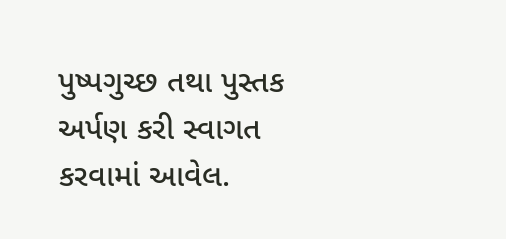પુષ્પગુચ્છ તથા પુસ્તક અર્પણ કરી સ્વાગત કરવામાં આવેલ.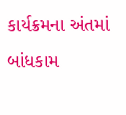કાર્યક્રમના અંતમાં બાંધકામ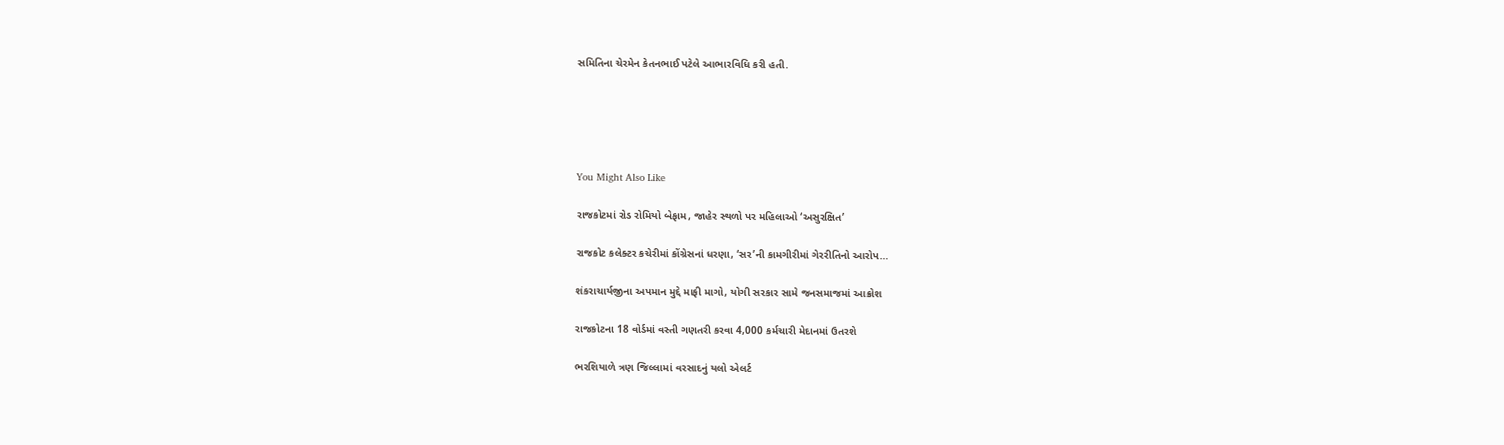સમિતિના ચેરમેન કેતનભાઈ પટેલે આભારવિધિ કરી હતી.





You Might Also Like

રાજકોટમાં રોડ રોમિયો બેફામ, જાહેર સ્થળો પર મહિલાઓ ‘અસુરક્ષિત’

રાજકોટ કલેક્ટર કચેરીમાં કોંગ્રેસનાં ધરણા, ‘સર’ની કામગીરીમાં ગેરરીતિનો આરોપ…

શંકરાચાર્યજીના અપમાન મુદ્દે માફી માગો, યોગી સરકાર સામે જનસમાજમાં આક્રોશ

રાજકોટના 18 વોર્ડમાં વસ્તી ગણતરી કરવા 4,000 કર્મચારી મેદાનમાં ઉતરશે

ભરશિયાળે ત્રણ જિલ્લામાં વરસાદનું યલો એલર્ટ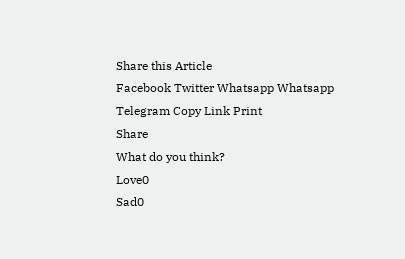Share this Article
Facebook Twitter Whatsapp Whatsapp Telegram Copy Link Print
Share
What do you think?
Love0
Sad0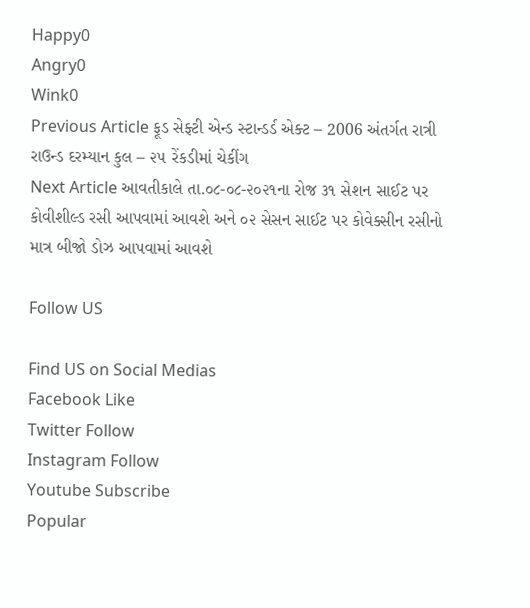Happy0
Angry0
Wink0
Previous Article ફૂડ સેફ્ટી એન્‍ડ સ્‍ટાન્‍ડર્ડ એક્ટ – 2006 અંતર્ગત રાત્રી રાઉન્ડ દરમ્યાન કુલ – ૨૫ રેંકડીમાં ચેકીંગ
Next Article આવતીકાલે તા.૦૮-૦૮-૨૦૨૧ના રોજ ૩૧ સેશન સાઈટ પર કોવીશીલ્ડ રસી આપવામાં આવશે અને ૦૨ સેસન સાઈટ પર કોવેક્સીન રસીનો માત્ર બીજો ડોઝ આપવામાં આવશે

Follow US

Find US on Social Medias
Facebook Like
Twitter Follow
Instagram Follow
Youtube Subscribe
Popular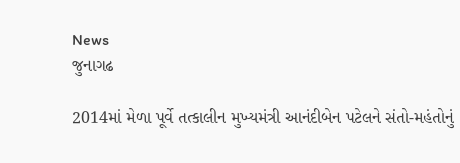News
જુનાગઢ

2014માં મેળા પૂર્વે તત્કાલીન મુખ્યમંત્રી આનંદીબેન પટેલને સંતો-મહંતોનું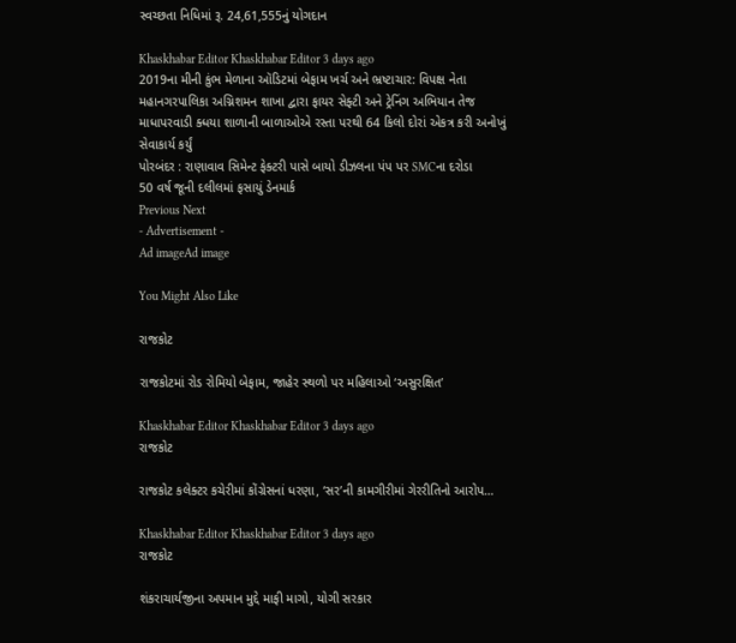સ્વચ્છતા નિધિમાં રૂ. 24,61,555નું યોગદાન

Khaskhabar Editor Khaskhabar Editor 3 days ago
2019ના મીની કુંભ મેળાના ઑડિટમાં બેફામ ખર્ચ અને ભ્રષ્ટાચાર: વિપક્ષ નેતા
મહાનગરપાલિકા અગ્નિશમન શાખા દ્વારા ફાયર સેફ્ટી અને ટ્રેનિંગ અભિયાન તેજ
માધાપરવાડી ક્ધયા શાળાની બાળાઓએ રસ્તા પરથી 64 કિલો દોરાં એકત્ર કરી અનોખું સેવાકાર્ય કર્યું
પોરબંદર : રાણાવાવ સિમેન્ટ ફેક્ટરી પાસે બાયો ડીઝલના પંપ પર SMCના દરોડા
50 વર્ષ જૂની દલીલમાં ફસાયું ડેનમાર્ક
Previous Next
- Advertisement -
Ad imageAd image

You Might Also Like

રાજકોટ

રાજકોટમાં રોડ રોમિયો બેફામ, જાહેર સ્થળો પર મહિલાઓ ‘અસુરક્ષિત’

Khaskhabar Editor Khaskhabar Editor 3 days ago
રાજકોટ

રાજકોટ કલેક્ટર કચેરીમાં કોંગ્રેસનાં ધરણા, ‘સર’ની કામગીરીમાં ગેરરીતિનો આરોપ…

Khaskhabar Editor Khaskhabar Editor 3 days ago
રાજકોટ

શંકરાચાર્યજીના અપમાન મુદ્દે માફી માગો, યોગી સરકાર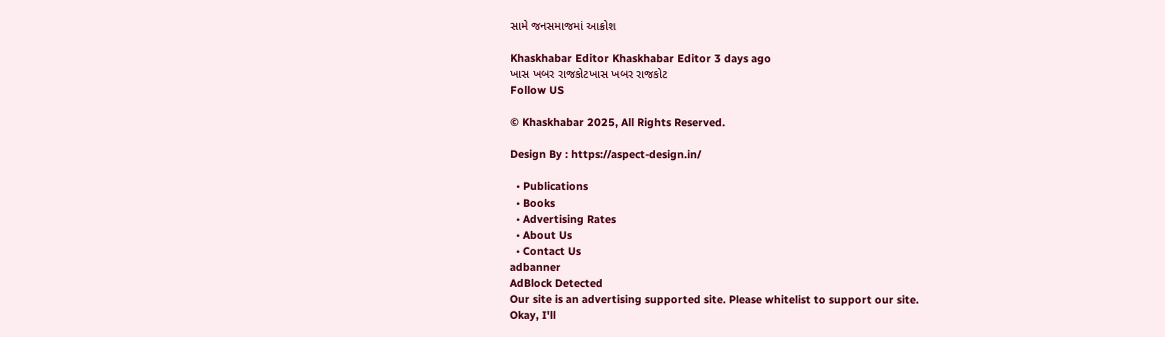સામે જનસમાજમાં આક્રોશ

Khaskhabar Editor Khaskhabar Editor 3 days ago
ખાસ ખબર રાજકોટખાસ ખબર રાજકોટ
Follow US

© Khaskhabar 2025, All Rights Reserved.

Design By : https://aspect-design.in/

  • Publications
  • Books
  • Advertising Rates
  • About Us
  • Contact Us
adbanner
AdBlock Detected
Our site is an advertising supported site. Please whitelist to support our site.
Okay, I'll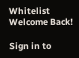Whitelist
Welcome Back!

Sign in to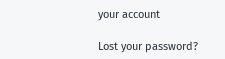your account

Lost your password?